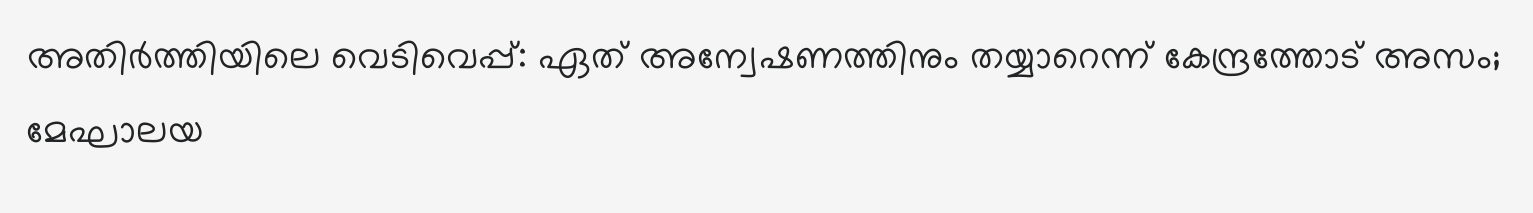അതിര്‍ത്തിയിലെ വെടിവെപ്പ്: ഏത് അന്വേഷണത്തിനും തയ്യാറെന്ന് കേന്ദ്രത്തോട് അസം; മേഘാലയ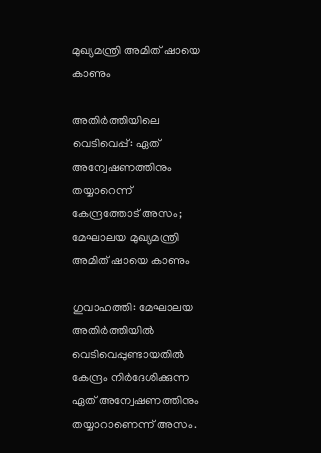മുഖ്യമന്ത്രി അമിത് ഷായെ കാണും

അതിര്‍ത്തിയിലെ വെടിവെപ്പ്: ഏത് അന്വേഷണത്തിനും തയ്യാറെന്ന് കേന്ദ്രത്തോട് അസം; മേഘാലയ മുഖ്യമന്ത്രി അമിത് ഷായെ കാണും

ഗുവാഹത്തി: മേഘാലയ അതിര്‍ത്തിയില്‍ വെടിവെപ്പുണ്ടായതില്‍ കേന്ദ്രം നിര്‍ദേശിക്കുന്ന ഏത് അന്വേഷണത്തിനും തയ്യാറാണെന്ന് അസം.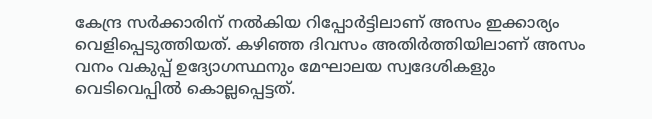കേന്ദ്ര സര്‍ക്കാരിന് നല്‍കിയ റിപ്പോര്‍ട്ടിലാണ് അസം ഇക്കാര്യം വെളിപ്പെടുത്തിയത്. കഴിഞ്ഞ ദിവസം അതിര്‍ത്തിയിലാണ് അസം വനം വകുപ്പ് ഉദ്യോഗസ്ഥനും മേഘാലയ സ്വദേശികളും വെടിവെപ്പില്‍ കൊല്ലപ്പെട്ടത്.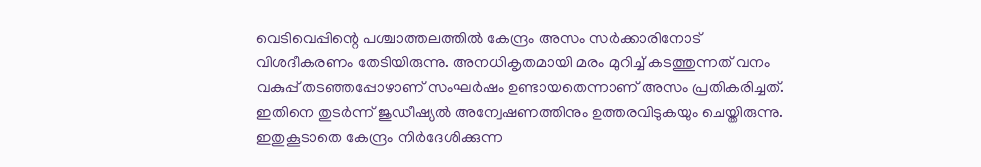വെടിവെപ്പിന്റെ പശ്ചാത്തലത്തില്‍ കേന്ദ്രം അസം സര്‍ക്കാരിനോട് വിശദീകരണം തേടിയിരുന്നു. അനധികൃതമായി മരം മുറിച്ച് കടത്തുന്നത് വനം വകുപ്പ് തടഞ്ഞപ്പോഴാണ് സംഘര്‍ഷം ഉണ്ടായതെന്നാണ് അസം പ്രതികരിച്ചത്. ഇതിനെ തുടര്‍ന്ന് ജുഡീഷ്യല്‍ അന്വേഷണത്തിനും ഉത്തരവിടുകയും ചെയ്തിരുന്നു. ഇതുകൂടാതെ കേന്ദ്രം നിര്‍ദേശിക്കുന്ന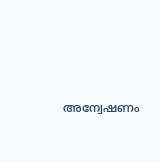അന്വേഷണം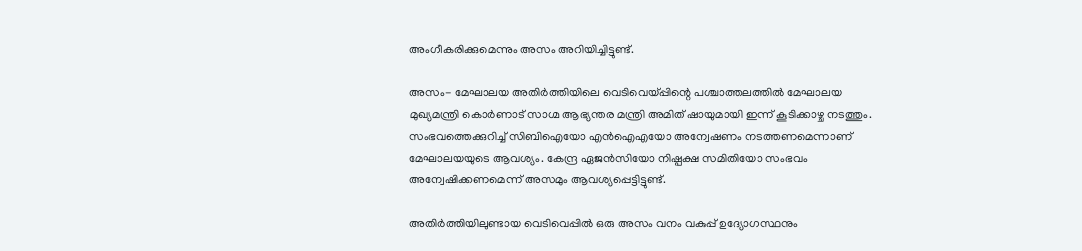അംഗീകരിക്കുമെന്നും അസം അറിയിച്ചിട്ടുണ്ട്.

അസം- മേഘാലയ അതിര്‍ത്തിയിലെ വെടിവെയ്പ്പിന്റെ പശ്ചാത്തലത്തില്‍ മേഘാലയ മുഖ്യമന്ത്രി കൊര്‍ണാട് സാഗ്മ ആഭ്യന്തര മന്ത്രി അമിത് ഷായുമായി ഇന്ന് കൂടിക്കാഴ്ച നടത്തും. സംഭവത്തെക്കുറിച്ച് സിബിഐയോ എന്‍ഐഎയോ അന്വേഷണം നടത്തണമെന്നാണ് മേഘാലയയുടെ ആവശ്യം. കേന്ദ്ര ഏജന്‍സിയോ നിഷ്പക്ഷ സമിതിയോ സംഭവം അന്വേഷിക്കണമെന്ന് അസമും ആവശ്യപ്പെട്ടിട്ടുണ്ട്.

അതിര്‍ത്തിയിലുണ്ടായ വെടിവെപ്പില്‍ ഒരു അസം വനം വകുപ്പ് ഉദ്യോഗസ്ഥനും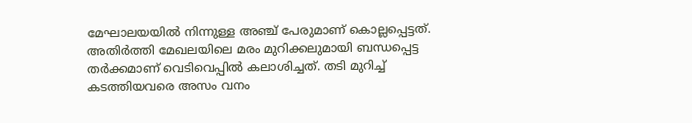മേഘാലയയില്‍ നിന്നുള്ള അഞ്ച് പേരുമാണ് കൊല്ലപ്പെട്ടത്. അതിര്‍ത്തി മേഖലയിലെ മരം മുറിക്കലുമായി ബന്ധപ്പെട്ട തര്‍ക്കമാണ് വെടിവെപ്പില്‍ കലാശിച്ചത്. തടി മുറിച്ച് കടത്തിയവരെ അസം വനം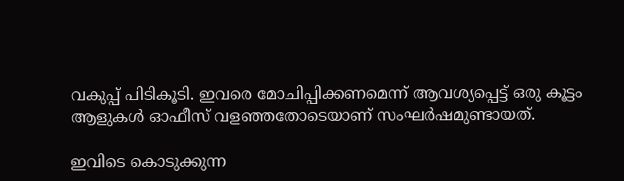വകുപ്പ് പിടികൂടി. ഇവരെ മോചിപ്പിക്കണമെന്ന് ആവശ്യപ്പെട്ട് ഒരു കൂട്ടം ആളുകള്‍ ഓഫീസ് വളഞ്ഞതോടെയാണ് സംഘര്‍ഷമുണ്ടായത്.

ഇവിടെ കൊടുക്കുന്ന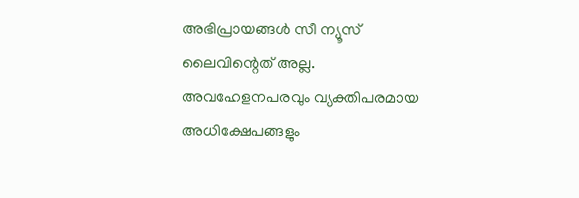അഭിപ്രായങ്ങള്‍ സീ ന്യൂസ് ലൈവിന്റെത് അല്ല. അവഹേളനപരവും വ്യക്തിപരമായ അധിക്ഷേപങ്ങളും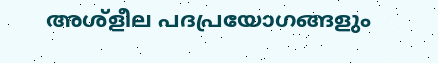അശ്‌ളീല പദപ്രയോഗങ്ങളും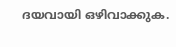ദയവായി ഒഴിവാക്കുക.